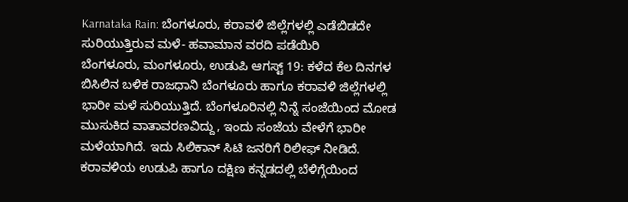Karnataka Rain: ಬೆಂಗಳೂರು, ಕರಾವಳಿ ಜಿಲ್ಲೆಗಳಲ್ಲಿ ಎಡೆಬಿಡದೇ ಸುರಿಯುತ್ತಿರುವ ಮಳೆ- ಹವಾಮಾನ ವರದಿ ಪಡೆಯಿರಿ
ಬೆಂಗಳೂರು, ಮಂಗಳೂರು, ಉಡುಪಿ ಆಗಸ್ಟ್ 19: ಕಳೆದ ಕೆಲ ದಿನಗಳ ಬಿಸಿಲಿನ ಬಳಿಕ ರಾಜಧಾನಿ ಬೆಂಗಳೂರು ಹಾಗೂ ಕರಾವಳಿ ಜಿಲ್ಲೆಗಳಲ್ಲಿ ಭಾರೀ ಮಳೆ ಸುರಿಯುತ್ತಿದೆ. ಬೆಂಗಳೂರಿನಲ್ಲಿ ನಿನ್ನೆ ಸಂಜೆಯಿಂದ ಮೋಡ ಮುಸುಕಿದ ವಾತಾವರಣವಿದ್ದು, ಇಂದು ಸಂಜೆಯ ವೇಳೆಗೆ ಭಾರೀ ಮಳೆಯಾಗಿದೆ. ಇದು ಸಿಲಿಕಾನ್ ಸಿಟಿ ಜನರಿಗೆ ರಿಲೀಫ್ ನೀಡಿದೆ. ಕರಾವಳಿಯ ಉಡುಪಿ ಹಾಗೂ ದಕ್ಷಿಣ ಕನ್ನಡದಲ್ಲಿ ಬೆಳಿಗ್ಗೆಯಿಂದ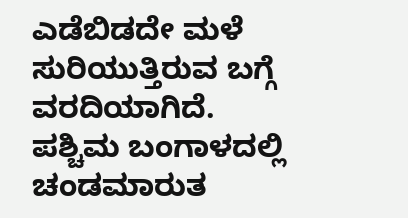ಎಡೆಬಿಡದೇ ಮಳೆ ಸುರಿಯುತ್ತಿರುವ ಬಗ್ಗೆ ವರದಿಯಾಗಿದೆ.
ಪಶ್ಚಿಮ ಬಂಗಾಳದಲ್ಲಿ ಚಂಡಮಾರುತ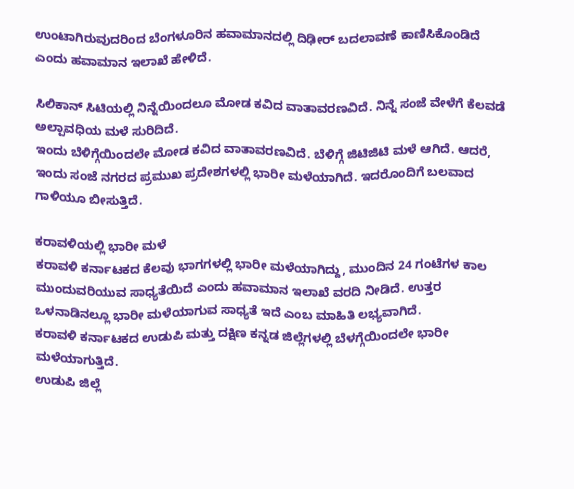ಉಂಟಾಗಿರುವುದರಿಂದ ಬೆಂಗಳೂರಿನ ಹವಾಮಾನದಲ್ಲಿ ದಿಢೀರ್ ಬದಲಾವಣೆ ಕಾಣಿಸಿಕೊಂಡಿದೆ ಎಂದು ಹವಾಮಾನ ಇಲಾಖೆ ಹೇಳಿದೆ.

ಸಿಲಿಕಾನ್ ಸಿಟಿಯಲ್ಲಿ ನಿನ್ನೆಯಿಂದಲೂ ಮೋಡ ಕವಿದ ವಾತಾವರಣವಿದೆ. ನಿನ್ನೆ ಸಂಜೆ ವೇಳೆಗೆ ಕೆಲವಡೆ ಅಲ್ಪಾವಧಿಯ ಮಳೆ ಸುರಿದಿದೆ.
ಇಂದು ಬೆಳಿಗ್ಗೆಯಿಂದಲೇ ಮೋಡ ಕವಿದ ವಾತಾವರಣವಿದೆ. ಬೆಳಿಗ್ಗೆ ಜಿಟಿಜಿಟಿ ಮಳೆ ಆಗಿದೆ. ಆದರೆ, ಇಂದು ಸಂಜೆ ನಗರದ ಪ್ರಮುಖ ಪ್ರದೇಶಗಳಲ್ಲಿ ಭಾರೀ ಮಳೆಯಾಗಿದೆ. ಇದರೊಂದಿಗೆ ಬಲವಾದ ಗಾಳಿಯೂ ಬೀಸುತ್ತಿದೆ.

ಕರಾವಳಿಯಲ್ಲಿ ಭಾರೀ ಮಳೆ
ಕರಾವಳಿ ಕರ್ನಾಟಕದ ಕೆಲವು ಭಾಗಗಳಲ್ಲಿ ಭಾರೀ ಮಳೆಯಾಗಿದ್ದು, ಮುಂದಿನ 24 ಗಂಟೆಗಳ ಕಾಲ ಮುಂದುವರಿಯುವ ಸಾಧ್ಯತೆಯಿದೆ ಎಂದು ಹವಾಮಾನ ಇಲಾಖೆ ವರದಿ ನೀಡಿದೆ. ಉತ್ತರ ಒಳನಾಡಿನಲ್ಲೂ ಭಾರೀ ಮಳೆಯಾಗುವ ಸಾಧ್ಯತೆ ಇದೆ ಎಂಬ ಮಾಹಿತಿ ಲಭ್ಯವಾಗಿದೆ.
ಕರಾವಳಿ ಕರ್ನಾಟಕದ ಉಡುಪಿ ಮತ್ತು ದಕ್ಷಿಣ ಕನ್ನಡ ಜಿಲ್ಲೆಗಳಲ್ಲಿ ಬೆಳಗ್ಗೆಯಿಂದಲೇ ಭಾರೀ ಮಳೆಯಾಗುತ್ತಿದೆ.
ಉಡುಪಿ ಜಿಲ್ಲೆ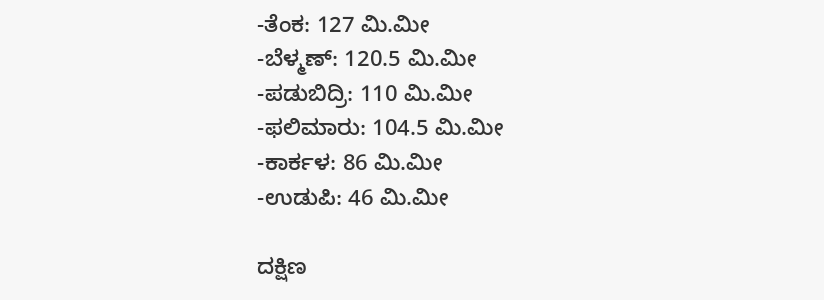-ತೆಂಕ: 127 ಮಿ.ಮೀ
-ಬೆಳ್ಮಣ್: 120.5 ಮಿ.ಮೀ
-ಪಡುಬಿದ್ರಿ: 110 ಮಿ.ಮೀ
-ಫಲಿಮಾರು: 104.5 ಮಿ.ಮೀ
-ಕಾರ್ಕಳ: 86 ಮಿ.ಮೀ
-ಉಡುಪಿ: 46 ಮಿ.ಮೀ

ದಕ್ಷಿಣ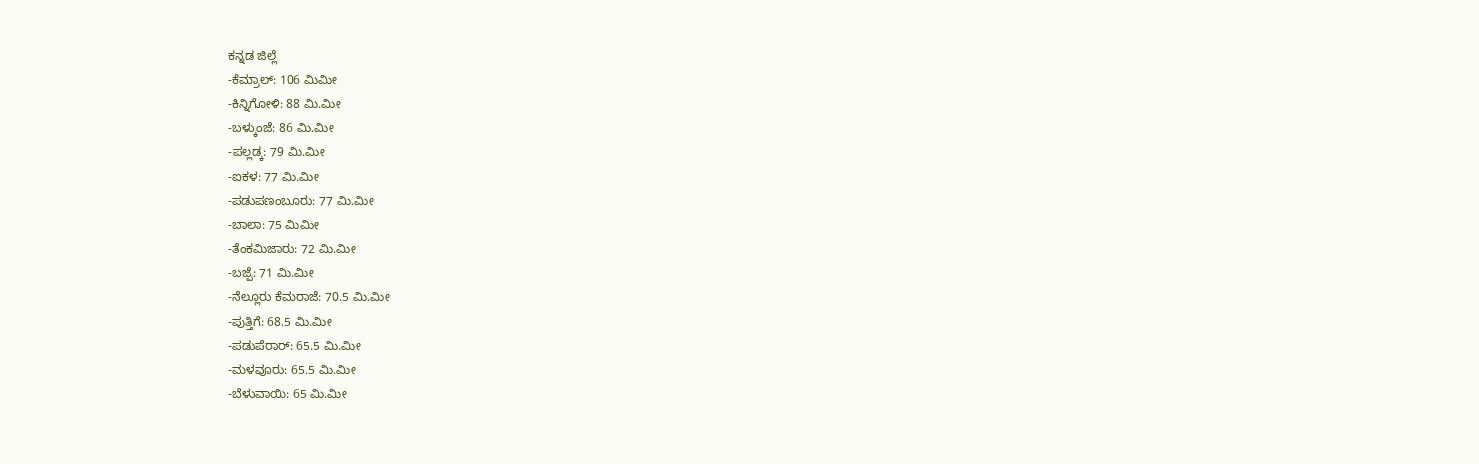ಕನ್ನಡ ಜಿಲ್ಲೆ
-ಕೆಮ್ರಾಲ್: 106 ಮಿಮೀ
-ಕಿನ್ನಿಗೋಳಿ: 88 ಮಿ.ಮೀ
-ಬಳ್ಕುಂಜೆ: 86 ಮಿ.ಮೀ
-ಪಲ್ಲಡ್ಕ: 79 ಮಿ.ಮೀ
-ಐಕಳ: 77 ಮಿ.ಮೀ
-ಪಡುಪಣಂಬೂರು: 77 ಮಿ.ಮೀ
-ಬಾಲಾ: 75 ಮಿಮೀ
-ತೆಂಕಮಿಜಾರು: 72 ಮಿ.ಮೀ
-ಬಜ್ಪೆ: 71 ಮಿ.ಮೀ
-ನೆಲ್ಲೂರು ಕೆಮರಾಜೆ: 70.5 ಮಿ.ಮೀ
-ಪುತ್ತಿಗೆ: 68.5 ಮಿ.ಮೀ
-ಪಡುಪೆರಾರ್: 65.5 ಮಿ.ಮೀ
-ಮಳವೂರು: 65.5 ಮಿ.ಮೀ
-ಬೆಳುವಾಯಿ: 65 ಮಿ.ಮೀ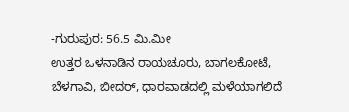-ಗುರುಪುರ: 56.5 ಮಿ.ಮೀ
ಉತ್ತರ ಒಳನಾಡಿನ ರಾಯಚೂರು, ಬಾಗಲಕೋಟೆ, ಬೆಳಗಾವಿ, ಬೀದರ್, ಧಾರವಾಡದಲ್ಲಿ ಮಳೆಯಾಗಲಿದೆ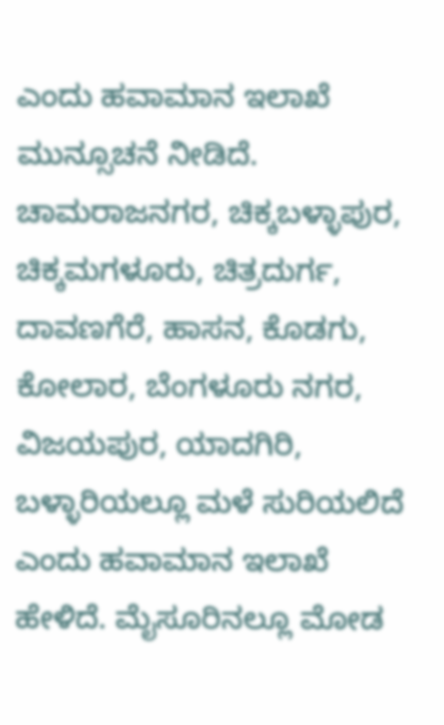ಎಂದು ಹವಾಮಾನ ಇಲಾಖೆ ಮುನ್ಸೂಚನೆ ನೀಡಿದೆ. ಚಾಮರಾಜನಗರ, ಚಿಕ್ಕಬಳ್ಳಾಪುರ, ಚಿಕ್ಕಮಗಳೂರು, ಚಿತ್ರದುರ್ಗ, ದಾವಣಗೆರೆ, ಹಾಸನ, ಕೊಡಗು, ಕೋಲಾರ, ಬೆಂಗಳೂರು ನಗರ, ವಿಜಯಪುರ, ಯಾದಗಿರಿ, ಬಳ್ಳಾರಿಯಲ್ಲೂ ಮಳೆ ಸುರಿಯಲಿದೆ ಎಂದು ಹವಾಮಾನ ಇಲಾಖೆ ಹೇಳಿದೆ. ಮೈಸೂರಿನಲ್ಲೂ ಮೋಡ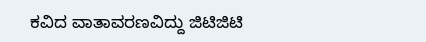ಕವಿದ ವಾತಾವರಣವಿದ್ದು ಜಿಟಿಜಿಟಿ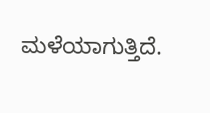ಮಳೆಯಾಗುತ್ತಿದೆ.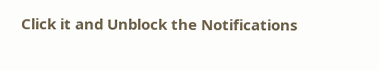Click it and Unblock the Notifications